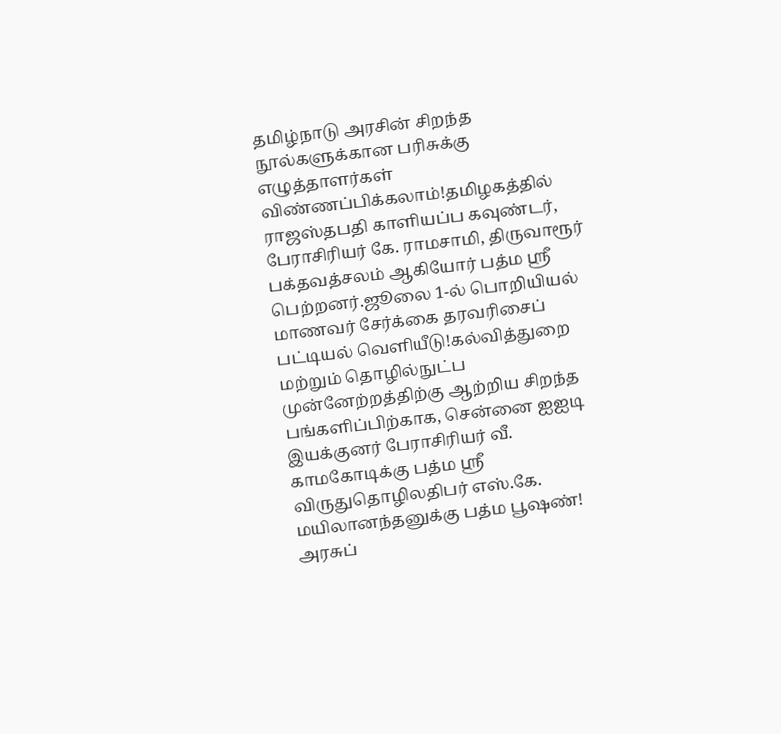தமிழ்நாடு அரசின் சிறந்த நூல்களுக்கான பரிசுக்கு எழுத்தாளர்கள் விண்ணப்பிக்கலாம்!தமிழகத்தில் ராஜஸ்தபதி காளியப்ப கவுண்டர், பேராசிரியர் கே. ராமசாமி, திருவாரூர் பக்தவத்சலம் ஆகியோர் பத்ம ஸ்ரீ பெற்றனர்.ஜூலை 1-ல் பொறியியல் மாணவர் சேர்க்கை தரவரிசைப் பட்டியல் வெளியீடு!கல்வித்துறை மற்றும் தொழில்நுட்ப முன்னேற்றத்திற்கு ஆற்றிய சிறந்த பங்களிப்பிற்காக, சென்னை ஐஐடி இயக்குனர் பேராசிரியர் வீ. காமகோடிக்கு பத்ம ஸ்ரீ விருதுதொழிலதிபர் எஸ்.கே. மயிலானந்தனுக்கு பத்ம பூஷண்! அரசுப்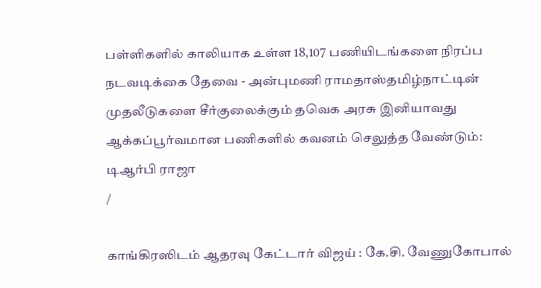பள்ளிகளில் காலியாக உள்ள 18,107 பணியிடங்களை நிரப்ப நடவடிக்கை தேவை - அன்புமணி ராமதாஸ்தமிழ்நாட்டின் முதலீடுகளை சீர்குலைக்கும் தவெக அரசு இனியாவது ஆக்கப்பூர்வமான பணிகளில் கவனம் செலுத்த வேண்டும்: டிஆர்பி ராஜா
/

காங்கிரஸிடம் ஆதரவு கேட்டார் விஜய் : கே.சி. வேணுகோபால்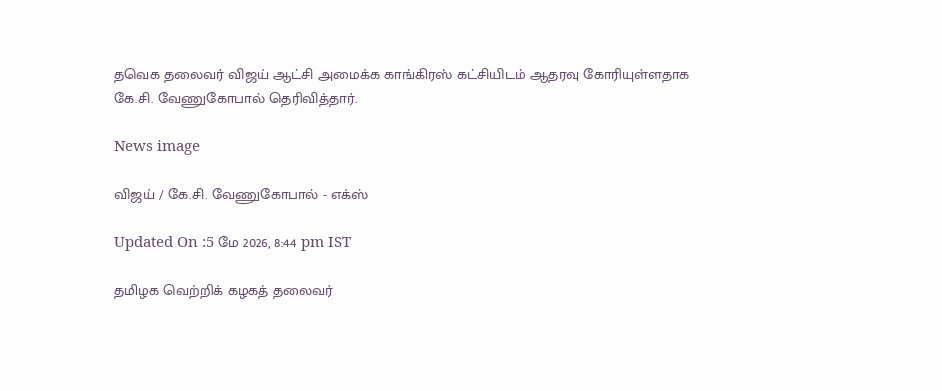தவெக தலைவர் விஜய் ஆட்சி அமைக்க காங்கிரஸ் கட்சியிடம் ஆதரவு கோரியுள்ளதாக கே.சி. வேணுகோபால் தெரிவித்தார்.

News image

விஜய் / கே.சி. வேணுகோபால் - எக்ஸ்

Updated On :5 மே 2026, 8:44 pm IST

தமிழக வெற்றிக் கழகத் தலைவர்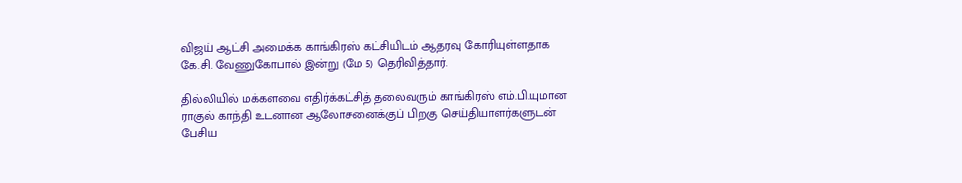விஜய் ஆட்சி அமைக்க காங்கிரஸ் கட்சியிடம் ஆதரவு கோரியுள்ளதாக கே.சி. வேணுகோபால் இன்று (மே 5) தெரிவித்தார்.

தில்லியில் மக்களவை எதிர்க்கட்சித் தலைவரும் காங்கிரஸ் எம்.பி.யுமான ராகுல் காந்தி உடனான ஆலோசனைக்குப் பிறகு செய்தியாளர்களுடன் பேசிய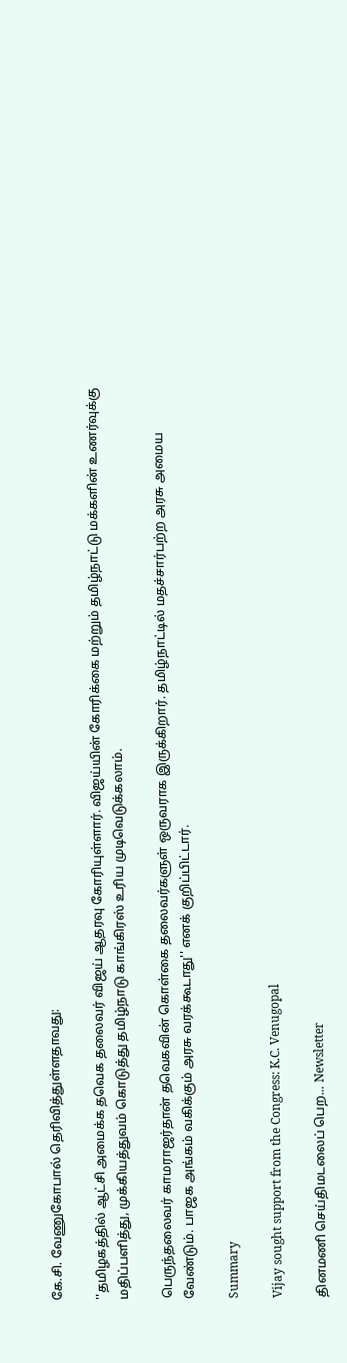கே.சி. வேணுகோபால் தெரிவித்துள்ளதாவது:

''தமிழகத்தில் ஆட்சி அமைக்க தவெக தலைவர் விஜய் ஆதரவு கோரியுள்ளார். விஜய்யின் கோரிக்கை மற்றும் தமிழ்நாட்டு மக்களின் உணர்வுக்கு மதிப்பளித்து, முக்கியத்துவம் கொடுத்து தமிழ்நாடு காங்கிரஸ் உரிய முடிவெடுக்கலாம்.

பெருந்தலைவர் காமராஜர்தான் தவெகவின் கொள்கை தலைவர்களுள் ஒருவராக இருக்கிறார். தமிழ்நாட்டில் மதச்சார்பற்ற அரசு அமைய வேண்டும். பாஜக அங்கம் வகிக்கும் அரசு வரக்கூடாது'' எனக் குறிப்பிட்டார்.

Summary

Vijay sought support from the Congress: K.C. Venugopal

தினமணி செய்திமடலைப் பெற... Newsletter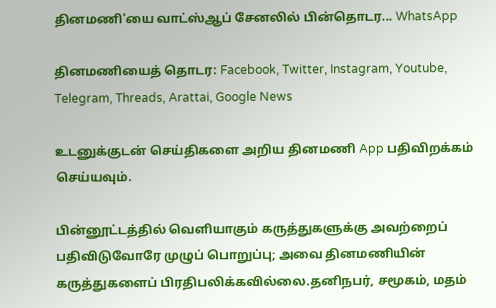தினமணி'யை வாட்ஸ்ஆப் சேனலில் பின்தொடர... WhatsApp

தினமணியைத் தொடர: Facebook, Twitter, Instagram, Youtube, Telegram, Threads, Arattai, Google News

உடனுக்குடன் செய்திகளை அறிய தினமணி App பதிவிறக்கம் செய்யவும்.

பின்னூட்டத்தில் வெளியாகும் கருத்துகளுக்கு அவற்றைப் பதிவிடுவோரே முழுப் பொறுப்பு; அவை தினமணியின் கருத்துகளைப் பிரதிபலிக்கவில்லை.தனிநபர், சமூகம், மதம்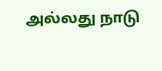அல்லது நாடு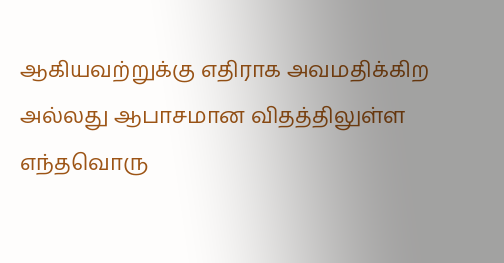ஆகியவற்றுக்கு எதிராக அவமதிக்கிற அல்லது ஆபாசமான விதத்திலுள்ள எந்தவொரு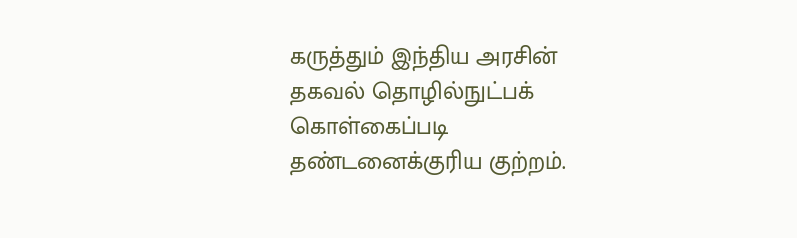கருத்தும் இந்திய அரசின் தகவல் தொழில்நுட்பக் கொள்கைப்படி தண்டனைக்குரிய குற்றம்.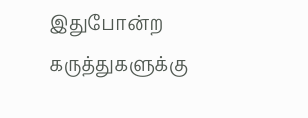இதுபோன்ற கருத்துகளுக்கு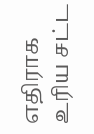எதிராக உரிய சட்ட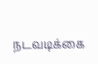நடவடிக்கை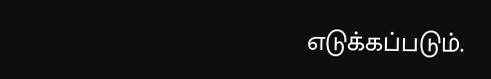எடுக்கப்படும்.